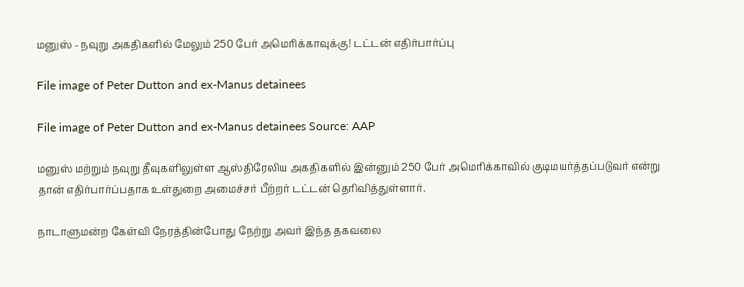மனுஸ் - நவுறு அகதிகளில் மேலும் 250 பேர் அமெரிக்காவுக்கு! டட்டன் எதிர்பார்ப்பு

File image of Peter Dutton and ex-Manus detainees

File image of Peter Dutton and ex-Manus detainees Source: AAP

மனுஸ் மற்றும் நவுறு தீவுகளிலுள்ள ஆஸ்திரேலிய அகதிகளில் இன்னும் 250 பேர் அமெரிக்காவில் குடிமயர்த்தப்படுவர் என்று தான் எதிர்பார்ப்பதாக உள்துறை அமைச்சர் பீற்றர் டட்டன் தெரிவித்துள்ளார்.

நாடாளுமன்ற கேள்வி நேரத்தின்போது நேற்று அவர் இந்த தகவலை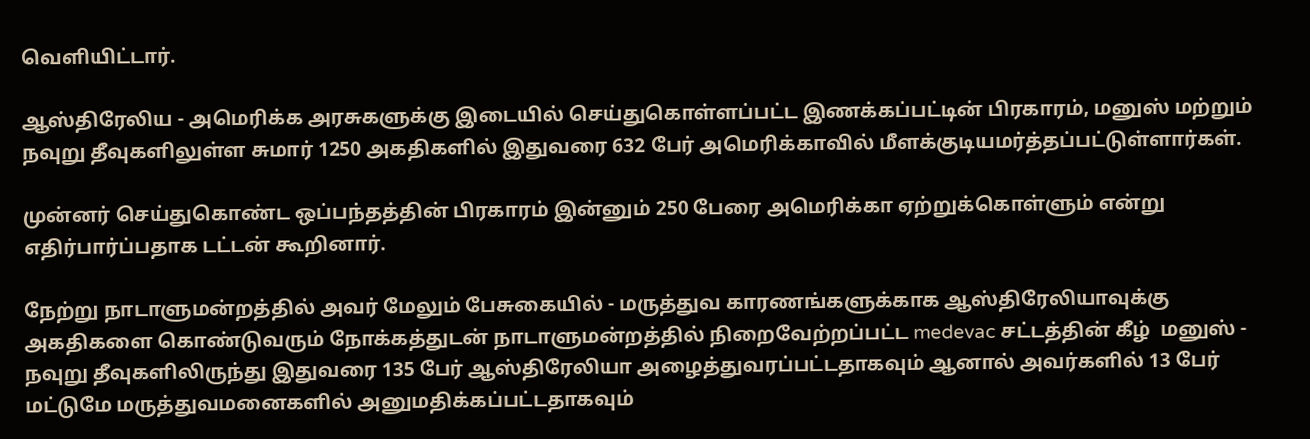வெளியிட்டார்.

ஆஸ்திரேலிய - அமெரிக்க அரசுகளுக்கு இடையில் செய்துகொள்ளப்பட்ட இணக்கப்பட்டின் பிரகாரம், மனுஸ் மற்றும் நவுறு தீவுகளிலுள்ள சுமார் 1250 அகதிகளில் இதுவரை 632 பேர் அமெரிக்காவில் மீளக்குடியமர்த்தப்பட்டுள்ளார்கள்.

முன்னர் செய்துகொண்ட ஒப்பந்தத்தின் பிரகாரம் இன்னும் 250 பேரை அமெரிக்கா ஏற்றுக்கொள்ளும் என்று எதிர்பார்ப்பதாக டட்டன் கூறினார்.

நேற்று நாடாளுமன்றத்தில் அவர் மேலும் பேசுகையில் - மருத்துவ காரணங்களுக்காக ஆஸ்திரேலியாவுக்கு அகதிகளை கொண்டுவரும் நோக்கத்துடன் நாடாளுமன்றத்தில் நிறைவேற்றப்பட்ட medevac சட்டத்தின் கீழ்  மனுஸ் - நவுறு தீவுகளிலிருந்து இதுவரை 135 பேர் ஆஸ்திரேலியா அழைத்துவரப்பட்டதாகவும் ஆனால் அவர்களில் 13 பேர் மட்டுமே மருத்துவமனைகளில் அனுமதிக்கப்பட்டதாகவும்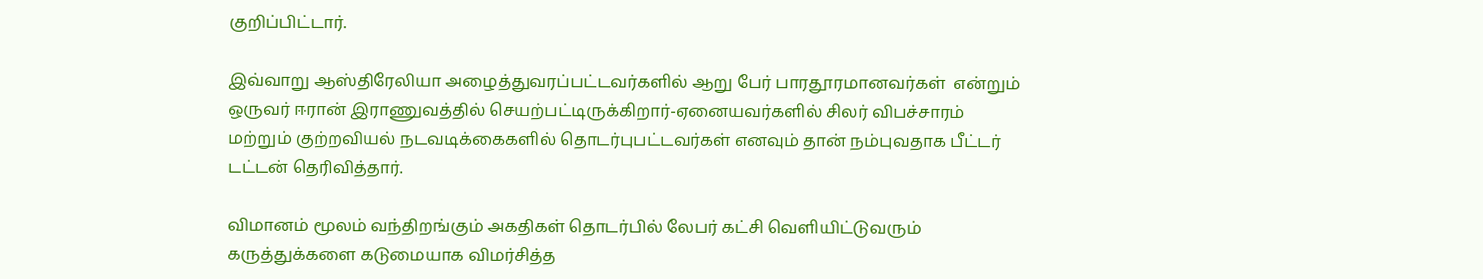குறிப்பிட்டார்.

இவ்வாறு ஆஸ்திரேலியா அழைத்துவரப்பட்டவர்களில் ஆறு பேர் பாரதூரமானவர்கள்  என்றும் ஒருவர் ஈரான் இராணுவத்தில் செயற்பட்டிருக்கிறார்-ஏனையவர்களில் சிலர் விபச்சாரம் மற்றும் குற்றவியல் நடவடிக்கைகளில் தொடர்புபட்டவர்கள் எனவும் தான் நம்புவதாக பீட்டர் டட்டன் தெரிவித்தார்.

விமானம் மூலம் வந்திறங்கும் அகதிகள் தொடர்பில் லேபர் கட்சி வெளியிட்டுவரும் கருத்துக்களை கடுமையாக விமர்சித்த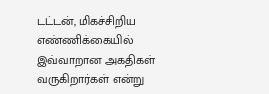டட்டன், மிகச்சிறிய எண்ணிக்கையில் இவ்வாறான அகதிகள் வருகிறார்கள் என்று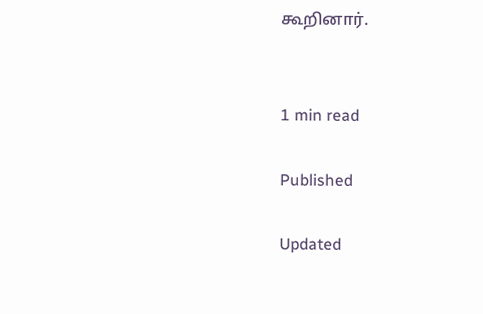கூறினார்.


1 min read

Published

Updated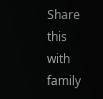Share this with family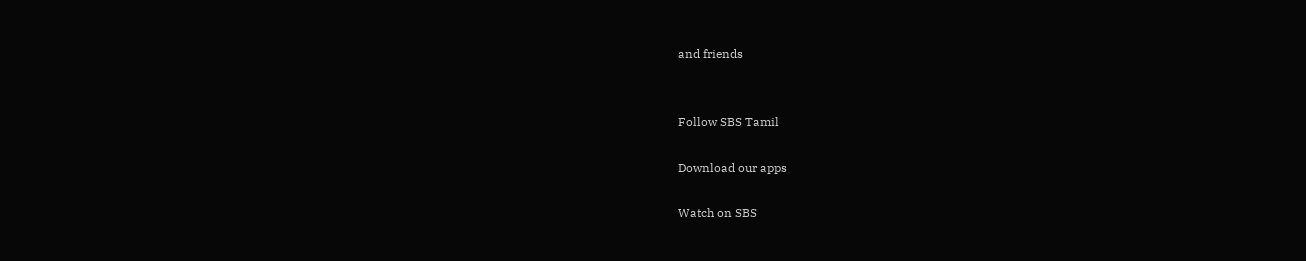and friends


Follow SBS Tamil

Download our apps

Watch on SBS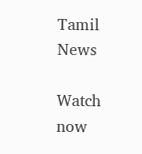Tamil News

Watch now